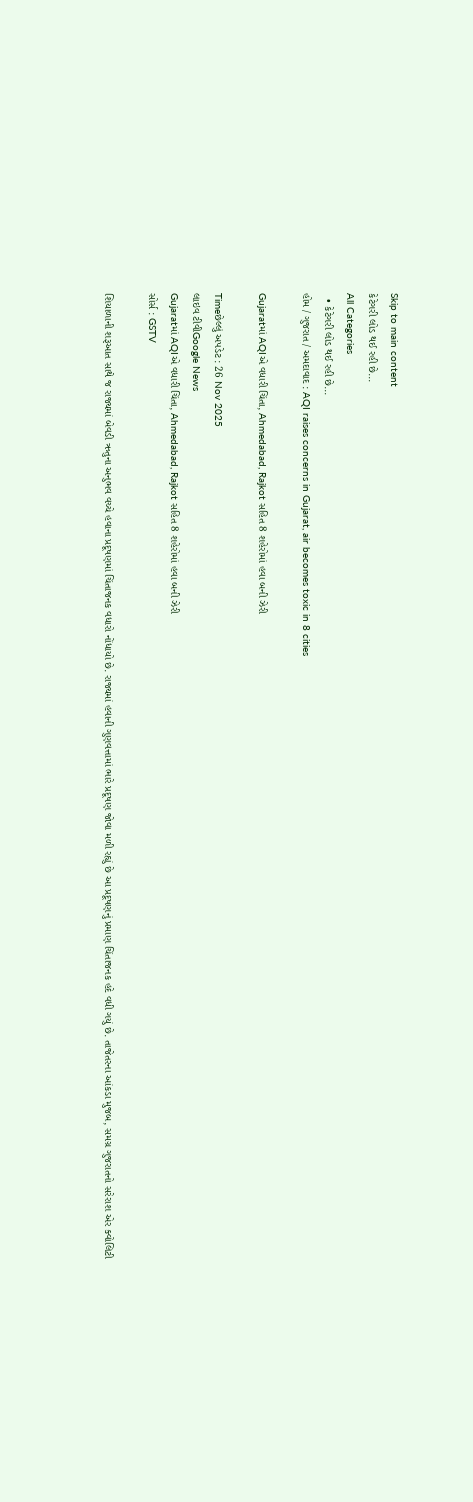Skip to main content
કેટેગરી લોડ થઈ રહી છે...
All Categories
  • કેટેગરી લોડ થઈ રહી છે...
હોમ / ગુજરાત / અમદાવાદ : AQI raises concerns in Gujarat, air becomes toxic in 8 cities

Gujaratમાં AQIએ વધારી ચિંતા, Ahmedabad, Rajkot સહિત 8 શહેરોમાં હવા બની ઝેરી

Timeછેલ્લું અપડેટ : 26 Nov 2025
લાઇવ ટીવીGoogle News
Gujaratમાં AQIએ વધારી ચિંતા, Ahmedabad, Rajkot સહિત 8 શહેરોમાં હવા બની ઝેરી
સોર્સ : GSTV

શિયાળાની શરૂઆત સાથે જ રાજ્યમાં બેવડી ઋતુના અનુભવ વચ્ચે હવાના પ્રદૂષણમાં ચિંતાજનક વધારો નોંધાયો છે. રાજ્યમાં હવાની ગુણવત્તામાં ભારે પ્રદૂષણ જોવા મળી રહ્યું છે આ પ્રદૂષણનું પ્રમાણ ચિંતાજનક હદે વધી ગયું છે. તાજેતરના આંકડા મુજબ, સમગ્ર ગુજરાતનો સરેરાશ એર ક્વોલિટી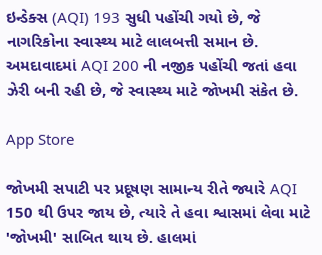ઇન્ડેક્સ (AQI) 193 સુધી પહોંચી ગયો છે, જે નાગરિકોના સ્વાસ્થ્ય માટે લાલબત્તી સમાન છે. અમદાવાદમાં AQI 200 ની નજીક પહોંચી જતાં હવા ઝેરી બની રહી છે, જે સ્વાસ્થ્ય માટે જોખમી સંકેત છે.

App Store

જોખમી સપાટી પર પ્રદૂષણ સામાન્ય રીતે જ્યારે AQI 150 થી ઉપર જાય છે, ત્યારે તે હવા શ્વાસમાં લેવા માટે 'જોખમી' સાબિત થાય છે. હાલમાં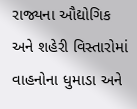રાજ્યના ઔદ્યોગિક અને શહેરી વિસ્તારોમાં વાહનોના ધુમાડા અને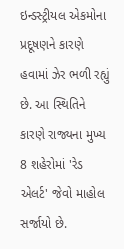ઇન્ડસ્ટ્રીયલ એકમોના પ્રદૂષણને કારણે હવામાં ઝેર ભળી રહ્યું છે. આ સ્થિતિને કારણે રાજ્યના મુખ્ય 8 શહેરોમાં 'રેડ એલર્ટ' જેવો માહોલ સર્જાયો છે.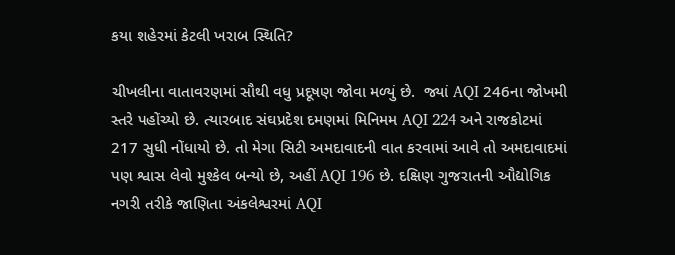કયા શહેરમાં કેટલી ખરાબ સ્થિતિ?

ચીખલીના વાતાવરણમાં સૌથી વધુ પ્રદૂષણ જોવા મળ્યું છે.  જ્યાં AQI 246ના જોખમી સ્તરે પહોંચ્યો છે. ત્યારબાદ સંઘપ્રદેશ દમણમાં મિનિમમ AQI 224 અને રાજકોટમાં 217 સુધી નોંધાયો છે. તો મેગા સિટી અમદાવાદની વાત કરવામાં આવે તો અમદાવાદમાં પણ શ્વાસ લેવો મુશ્કેલ બન્યો છે, અહીં AQI 196 છે. દક્ષિણ ગુજરાતની ઔદ્યોગિક નગરી તરીકે જાણિતા અંકલેશ્વરમાં AQI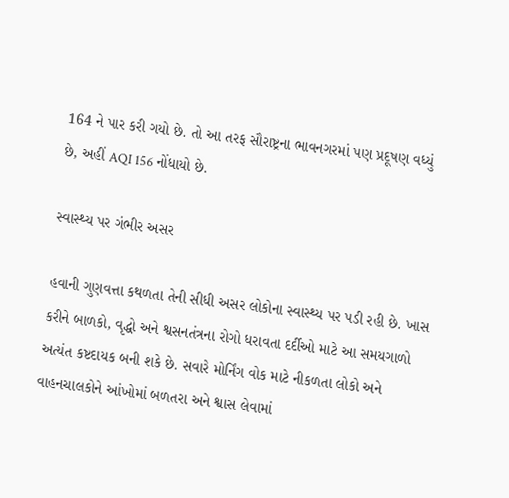164 ને પાર કરી ગયો છે. તો આ તરફ સૌરાષ્ટ્રના ભાવનગરમાં પણ પ્રદૂષણ વધ્યું છે, અહીં AQI 156 નોંધાયો છે.

સ્વાસ્થ્ય પર ગંભીર અસર

હવાની ગુણવત્તા કથળતા તેની સીધી અસર લોકોના સ્વાસ્થ્ય પર પડી રહી છે. ખાસ કરીને બાળકો, વૃદ્ધો અને શ્વસનતંત્રના રોગો ધરાવતા દર્દીઓ માટે આ સમયગાળો અત્યંત કષ્ટદાયક બની શકે છે. સવારે મોર્નિંગ વોક માટે નીકળતા લોકો અને વાહનચાલકોને આંખોમાં બળતરા અને શ્વાસ લેવામાં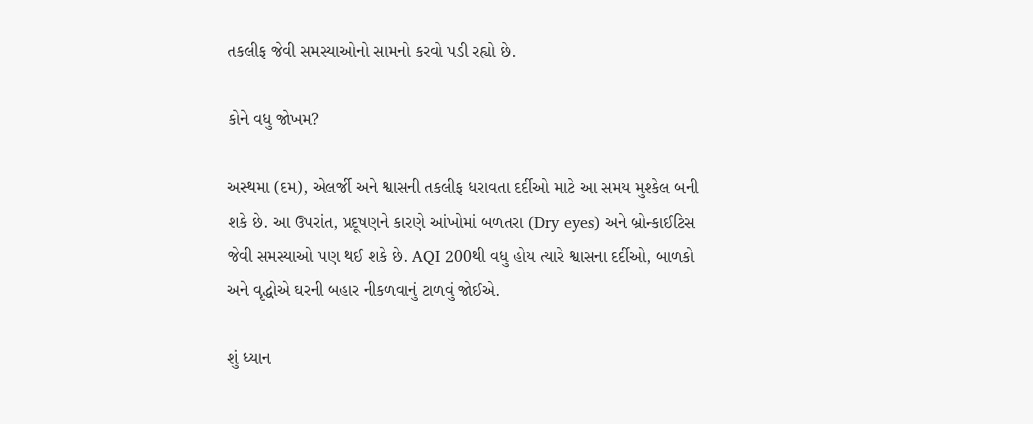તકલીફ જેવી સમસ્યાઓનો સામનો કરવો પડી રહ્યો છે.

કોને વધુ જોખમ?

અસ્થમા (દમ), એલર્જી અને શ્વાસની તકલીફ ધરાવતા દર્દીઓ માટે આ સમય મુશ્કેલ બની શકે છે. આ ઉપરાંત, પ્રદૂષણને કારણે આંખોમાં બળતરા (Dry eyes) અને બ્રોન્કાઈટિસ જેવી સમસ્યાઓ પણ થઈ શકે છે. AQI 200થી વધુ હોય ત્યારે શ્વાસના દર્દીઓ, બાળકો અને વૃદ્ધોએ ઘરની બહાર નીકળવાનું ટાળવું જોઈએ.

શું ધ્યાન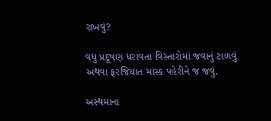રાખવું?

વધુ પ્રદૂષણ ધરાવતા વિસ્તારોમાં જવાનું ટાળવું અથવા ફરજિયાત માસ્ક પહેરીને જ જવું.

અસ્થમાના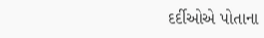દર્દીઓએ પોતાના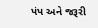પંપ અને જરૂરી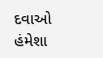દવાઓ હંમેશા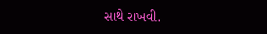સાથે રાખવી.